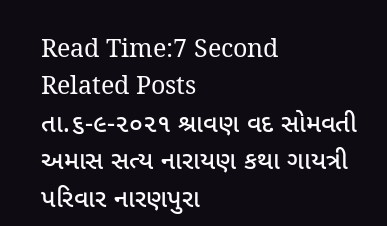Read Time:7 Second
Related Posts
તા.૬-૯-૨૦૨૧ શ્રાવણ વદ સોમવતી અમાસ સત્ય નારાયણ કથા ગાયત્રી પરિવાર નારણપુરા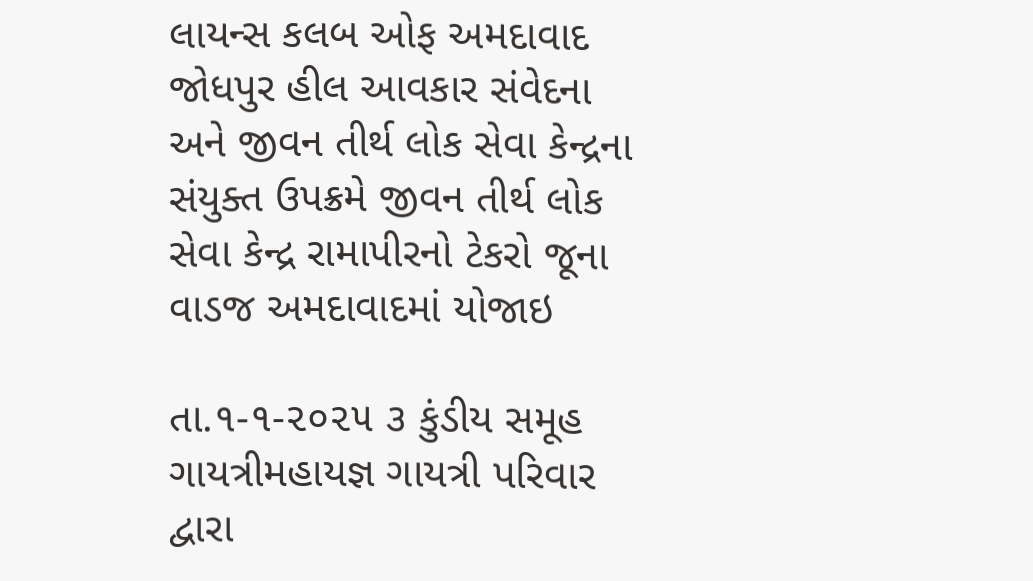લાયન્સ કલબ ઓફ અમદાવાદ જોધપુર હીલ આવકાર સંવેદના અને જીવન તીર્થ લોક સેવા કેન્દ્રના સંયુક્ત ઉપક્રમે જીવન તીર્થ લોક સેવા કેન્દ્ર રામાપીરનો ટેકરો જૂના વાડજ અમદાવાદમાં યોજાઇ

તા.૧-૧-૨૦૨૫ ૩ કુંડીય સમૂહ ગાયત્રીમહાયજ્ઞ ગાયત્રી પરિવાર દ્વારા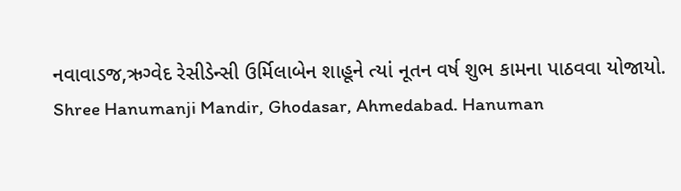નવાવાડજ,ઋગ્વેદ રેસીડેન્સી ઉર્મિલાબેન શાહૂને ત્યાં નૂતન વર્ષ શુભ કામના પાઠવવા યોજાયો.
Shree Hanumanji Mandir, Ghodasar, Ahmedabad. Hanuman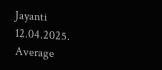Jayanti 12.04.2025.
Average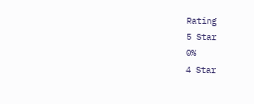Rating
5 Star
0%
4 Star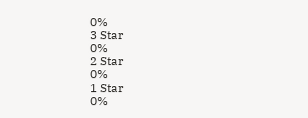0%
3 Star
0%
2 Star
0%
1 Star
0%